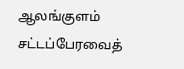ஆலங்குளம் சட்டப்பேரவைத்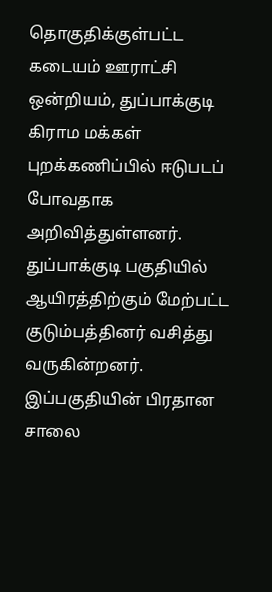தொகுதிக்குள்பட்ட கடையம் ஊராட்சி ஒன்றியம், துப்பாக்குடி கிராம மக்கள் புறக்கணிப்பில் ஈடுபடப் போவதாக அறிவித்துள்ளனர்.
துப்பாக்குடி பகுதியில் ஆயிரத்திற்கும் மேற்பட்ட குடும்பத்தினர் வசித்து வருகின்றனர். இப்பகுதியின் பிரதான சாலை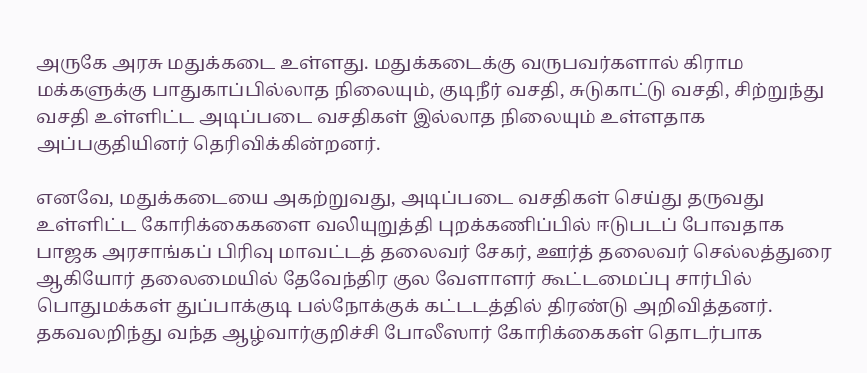அருகே அரசு மதுக்கடை உள்ளது. மதுக்கடைக்கு வருபவர்களால் கிராம மக்களுக்கு பாதுகாப்பில்லாத நிலையும், குடிநீர் வசதி, சுடுகாட்டு வசதி, சிற்றுந்து வசதி உள்ளிட்ட அடிப்படை வசதிகள் இல்லாத நிலையும் உள்ளதாக அப்பகுதியினர் தெரிவிக்கின்றனர்.

எனவே, மதுக்கடையை அகற்றுவது, அடிப்படை வசதிகள் செய்து தருவது உள்ளிட்ட கோரிக்கைகளை வலியுறுத்தி புறக்கணிப்பில் ஈடுபடப் போவதாக பாஜக அரசாங்கப் பிரிவு மாவட்டத் தலைவர் சேகர், ஊர்த் தலைவர் செல்லத்துரை ஆகியோர் தலைமையில் தேவேந்திர குல வேளாளர் கூட்டமைப்பு சார்பில் பொதுமக்கள் துப்பாக்குடி பல்நோக்குக் கட்டடத்தில் திரண்டு அறிவித்தனர்.
தகவலறிந்து வந்த ஆழ்வார்குறிச்சி போலீஸார் கோரிக்கைகள் தொடர்பாக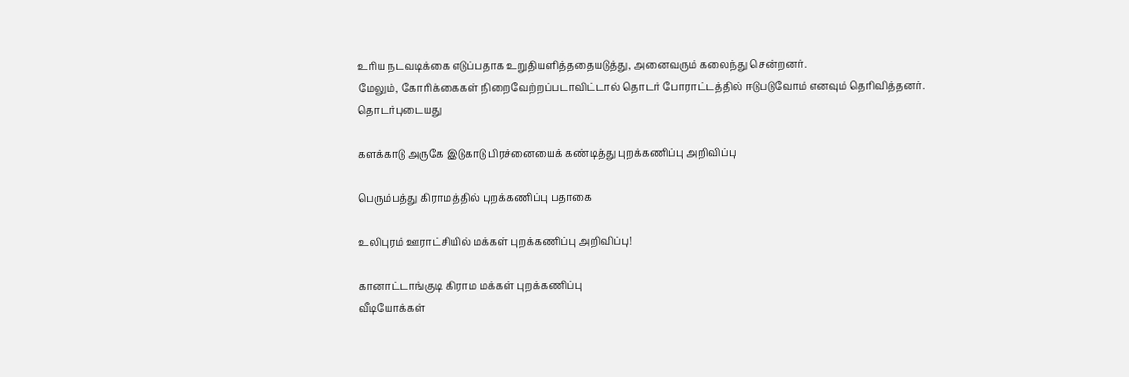உரிய நடவடிக்கை எடுப்பதாக உறுதியளித்ததையடுத்து, அனைவரும் கலைந்து சென்றனர்.
மேலும், கோரிக்கைகள் நிறைவேற்றப்படாவிட்டால் தொடர் போராட்டத்தில் ஈடுபடுவோம் எனவும் தெரிவித்தனர்.
தொடர்புடையது

களக்காடு அருகே இடுகாடு பிரச்னையைக் கண்டித்து புறக்கணிப்பு அறிவிப்பு

பெரும்பத்து கிராமத்தில் புறக்கணிப்பு பதாகை

உலிபுரம் ஊராட்சியில் மக்கள் புறக்கணிப்பு அறிவிப்பு!

கானாட்டாங்குடி கிராம மக்கள் புறக்கணிப்பு
வீடியோக்கள்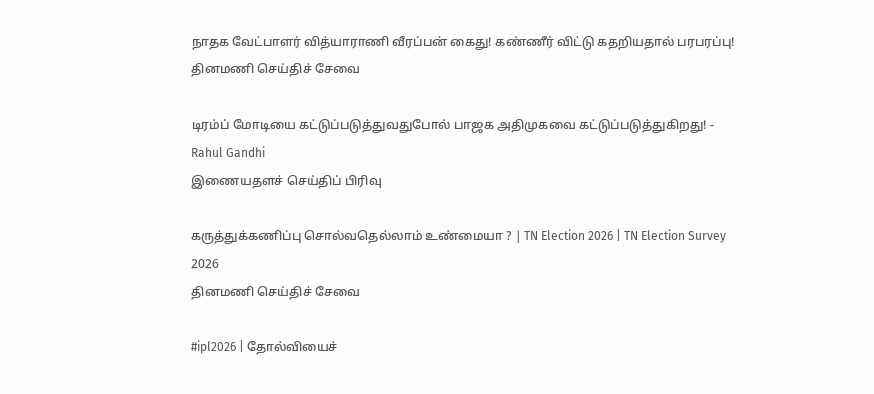நாதக வேட்பாளர் வித்யாராணி வீரப்பன் கைது! கண்ணீர் விட்டு கதறியதால் பரபரப்பு!
தினமணி செய்திச் சேவை

டிரம்ப் மோடியை கட்டுப்படுத்துவதுபோல் பாஜக அதிமுகவை கட்டுப்படுத்துகிறது! - Rahul Gandhi
இணையதளச் செய்திப் பிரிவு

கருத்துக்கணிப்பு சொல்வதெல்லாம் உண்மையா ? | TN Election 2026 | TN Election Survey 2026
தினமணி செய்திச் சேவை

#ipl2026 | தோல்வியைச்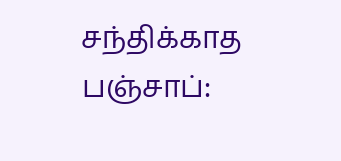சந்திக்காத பஞ்சாப்: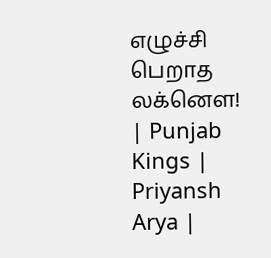எழுச்சி பெறாத லக்னௌ! | Punjab Kings | Priyansh Arya |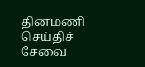தினமணி செய்திச் சேவை